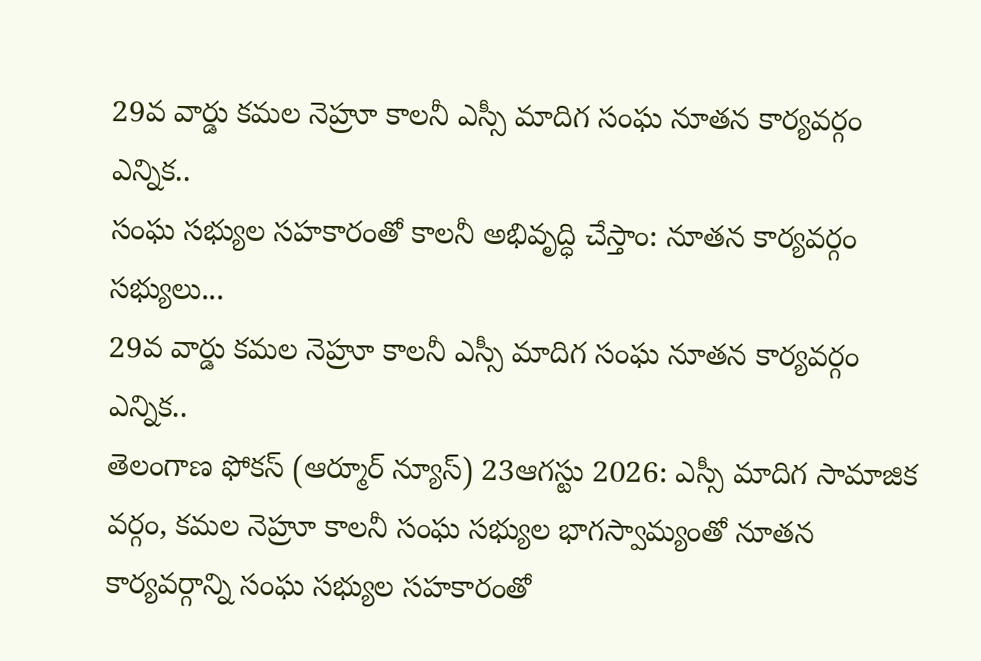29వ వార్డు కమల నెహ్రూ కాలనీ ఎస్సీ మాదిగ సంఘ నూతన కార్యవర్గం ఎన్నిక..
సంఘ సభ్యుల సహకారంతో కాలనీ అభివృద్ధి చేస్తాం: నూతన కార్యవర్గం సభ్యులు...
29వ వార్డు కమల నెహ్రూ కాలనీ ఎస్సీ మాదిగ సంఘ నూతన కార్యవర్గం ఎన్నిక..
తెలంగాణ ఫోకస్ (ఆర్మూర్ న్యూస్) 23ఆగస్టు 2026: ఎస్సీ మాదిగ సామాజిక వర్గం, కమల నెహ్రూ కాలనీ సంఘ సభ్యుల భాగస్వామ్యంతో నూతన కార్యవర్గాన్ని సంఘ సభ్యుల సహకారంతో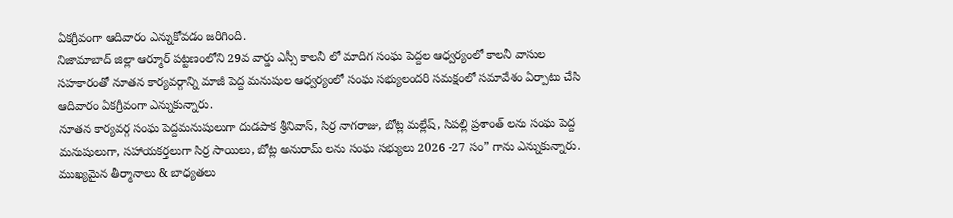ఏకగ్రీవంగా ఆదివారం ఎన్నుకోవడం జరిగింది.
నిజామాబాద్ జిల్లా ఆర్మూర్ పట్టణంలోని 29వ వార్డు ఎస్సీ కాలనీ లో మాదిగ సంఘ పెద్దల ఆధ్వర్యంలో కాలనీ వాసుల సహకారంతో నూతన కార్యవర్గాన్ని మాజీ పెద్ద మనుషుల ఆధ్వర్యంలో సంఘ సభ్యులందరి సమక్షంలో సమావేశం ఏర్పాటు చేసి ఆదివారం ఏకగ్రీవంగా ఎన్నుకున్నారు.
నూతన కార్యవర్గ సంఘ పెద్దమనుషులుగా దుడపాక శ్రీనివాస్, సిర్ర నాగరాజు, బోట్ల మల్లేష్, సిపల్లి ప్రశాంత్ లను సంఘ పెద్ద మనుషులుగా, సహాయకర్తలుగా సిర్ర సాయిలు, బోట్ల అనురామ్ లను సంఘ సభ్యులు 2026 -27 సం” గాను ఎన్నుకున్నారు.
ముఖ్యమైన తీర్మానాలు & బాధ్యతలు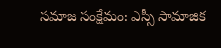సమాజ సంక్షేమం: ఎస్సీ సామాజిక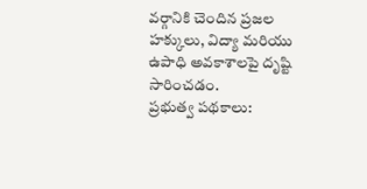వర్గానికి చెందిన ప్రజల హక్కులు, విద్యా మరియు ఉపాధి అవకాశాలపై దృష్టి సారించడం.
ప్రభుత్వ పథకాలు: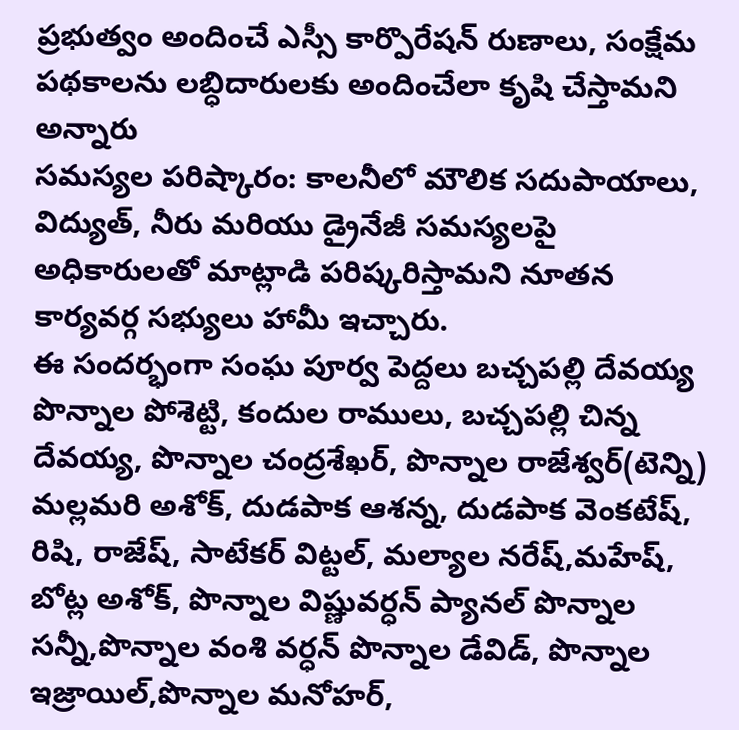ప్రభుత్వం అందించే ఎస్సీ కార్పొరేషన్ రుణాలు, సంక్షేమ పథకాలను లబ్ధిదారులకు అందించేలా కృషి చేస్తామని అన్నారు
సమస్యల పరిష్కారం: కాలనీలో మౌలిక సదుపాయాలు, విద్యుత్, నీరు మరియు డ్రైనేజీ సమస్యలపై అధికారులతో మాట్లాడి పరిష్కరిస్తామని నూతన కార్యవర్గ సభ్యులు హామీ ఇచ్చారు.
ఈ సందర్భంగా సంఘ పూర్వ పెద్దలు బచ్చపల్లి దేవయ్య పొన్నాల పోశెట్టి, కందుల రాములు, బచ్చపల్లి చిన్న దేవయ్య, పొన్నాల చంద్రశేఖర్, పొన్నాల రాజేశ్వర్(టెన్ని) మల్లమరి అశోక్, దుడపాక ఆశన్న, దుడపాక వెంకటేష్, రిషి, రాజేష్, సాటేకర్ విట్టల్, మల్యాల నరేష్,మహేష్, బోట్ల అశోక్, పొన్నాల విష్ణువర్ధన్ ప్యానల్ పొన్నాల సన్నీ,పొన్నాల వంశి వర్ధన్ పొన్నాల డేవిడ్, పొన్నాల ఇజ్రాయిల్,పొన్నాల మనోహర్,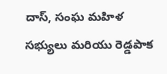దాస్, సంఘ మహిళ సభ్యులు మరియు రెడ్డపాక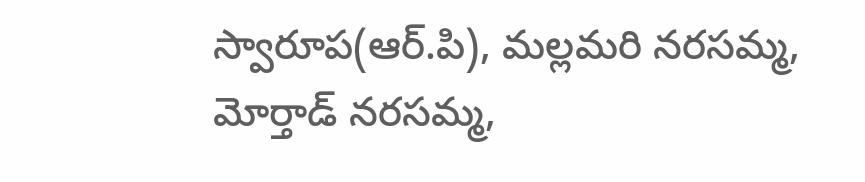స్వారూప(ఆర్.పి), మల్లమరి నరసమ్మ, మోర్తాడ్ నరసమ్మ,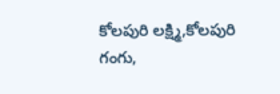కోలపురి లక్ష్మి,కోలపురి గంగు,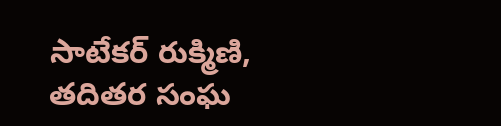సాటేకర్ రుక్మిణి, తదితర సంఘ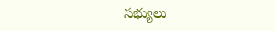సభ్యులు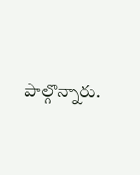పాల్గొన్నారు.